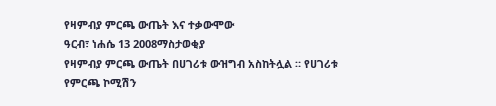የዛምብያ ምርጫ ውጤት እና ተቃውሞው
ዓርብ፣ ነሐሴ 13 2008ማስታወቂያ
የዛምብያ ምርጫ ውጤት በሀገሪቱ ውዝግብ አስከትሏል ። የሀገሪቱ የምርጫ ኮሚሽን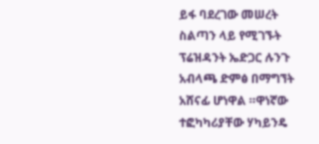ይፋ ባደረገው መሠረት ስልጣን ላይ የሚገኙት ፕሬዝዳንት ኤድጋር ሉንጉ አብላጫ ድምፅ በማግኘት አሸናፊ ሆነዋል ።ዋነኛው ተፎካካሪያቸው ሃካይንዴ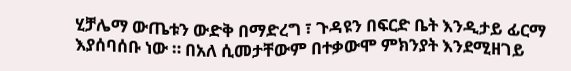ሂቻሌማ ውጤቱን ውድቅ በማድረግ ፣ ጉዳዩን በፍርድ ቤት እንዲታይ ፊርማ እያሰባሰቡ ነው ። በአለ ሲመታቸውም በተቃውሞ ምክንያት እንደሚዘገይ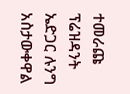ተመራጩ ፕሬዝዳንት ኤድጋር ሉንግ አስታውቀዋል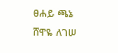ፀሐይ ጫኔ
ሸዋዬ ለገሠ